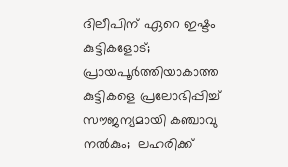ദിലീപിന് ഏറെ ഇഷ്ടം കുട്ടികളോട്;  പ്രായപൂർത്തിയാകാത്ത കുട്ടികളെ പ്രലോഭിപ്പിച്ച്  സൗജന്യമായി കഞ്ചാവു നൽകും;  ലഹരിക്ക്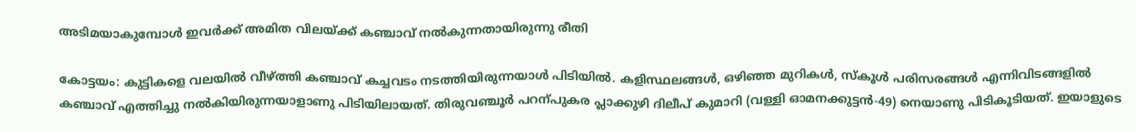അടിമയാകുമ്പോൾ ഇവർക്ക് അമിത വിലയ്ക്ക് കഞ്ചാവ് നൽകുന്നതായിരുന്നു രീതി

കോട്ടയം: കുട്ടികളെ വലയിൽ വീഴ്ത്തി കഞ്ചാവ് കച്ചവടം നടത്തിയിരുന്നയാൾ പിടിയിൽ. കളിസ്ഥലങ്ങൾ, ഒഴിഞ്ഞ മുറികൾ, സ്കൂൾ പരിസരങ്ങൾ എന്നിവിടങ്ങളിൽ കഞ്ചാവ് എത്തിച്ചു നൽകിയിരുന്നയാളാണു പിടിയിലായത്. തിരുവഞ്ചൂർ പറന്പുകര പ്ലാക്കുഴി ദിലീപ് കുമാറി (വള്ളി ഓമനക്കുട്ടൻ-49) നെയാണു പിടികൂടിയത്. ഇയാളുടെ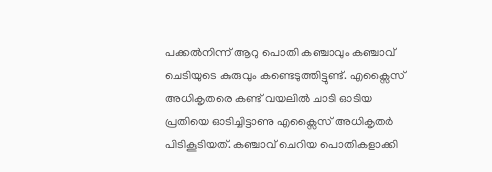പക്കൽനിന്ന് ആറു പൊതി കഞ്ചാവും കഞ്ചാവ് ചെടിയുടെ കുരുവും കണ്ടെടുത്തിട്ടുണ്ട്. എക്സൈസ് അധികൃതരെ കണ്ട് വയലിൽ ചാടി ഓടിയ പ്രതിയെ ഓടിച്ചിട്ടാണു എക്സൈസ് അധികൃതർ പിടികൂടിയത്. കഞ്ചാവ് ചെറിയ പൊതികളാക്കി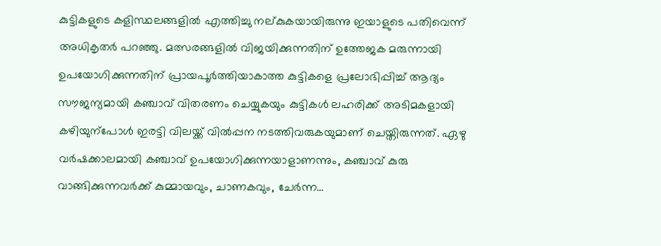കുട്ടികളുടെ കളിസ്ഥലങ്ങളിൽ എത്തിച്ചു നല്കുകയായിരുന്നു ഇയാളുടെ പതിവെന്ന് അധികൃതർ പറഞ്ഞു. മത്സരങ്ങളിൽ വിജയിക്കുന്നതിന് ഉത്തേജക മരുന്നായി ഉപയോഗിക്കുന്നതിന് പ്രായപൂർത്തിയാകാത്ത കുട്ടികളെ പ്രലോഭിപ്പിച്ച് ആദ്യം സൗജന്യമായി കഞ്ചാവ് വിതരണം ചെയ്യുകയും കുട്ടികൾ ലഹരിക്ക് അടിമകളായി കഴിയുന്പോൾ ഇരട്ടി വിലയ്ക്ക് വിൽപ്പന നടത്തിവരുകയുമാണ് ചെയ്തിരുന്നത്. ഏഴു വർഷക്കാലമായി കഞ്ചാവ് ഉപയോഗിക്കുന്നയാളാണന്നും, കഞ്ചാവ് കുരു വാങ്ങിക്കുന്നവർക്ക് കുമ്മായവും, ചാണകവും, ചേർന്ന…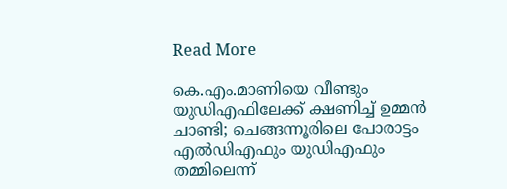Read More

കെ.എം.മാണിയെ വീണ്ടും യുഡിഎഫിലേക്ക് ക്ഷണിച്ച് ഉമ്മൻ ചാണ്ടി; ചെങ്ങന്നൂരിലെ പോരാട്ടം എല്‍ഡിഎഫും യുഡിഎഫും തമ്മിലെന്ന്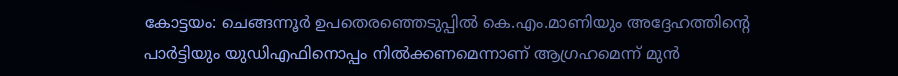കോട്ടയം: ചെങ്ങന്നൂര്‍ ഉപതെരഞ്ഞെടുപ്പില്‍ കെ.എം.മാണിയും അദ്ദേഹത്തിന്‍റെ പാർട്ടിയും യുഡിഎഫിനൊപ്പം നില്‍ക്കണമെന്നാണ് ആഗ്രഹമെന്ന് മുന്‍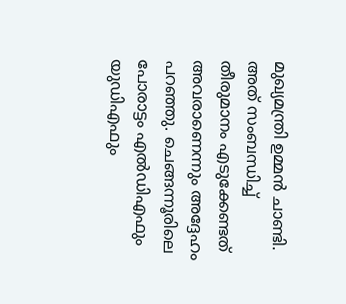മുഖ്യമന്ത്രി ഉമ്മന്‍ ചാണ്ടി. അത് സംബന്ധിച്ച് തീരുമാനം എടുക്കേണ്ടത് അവരാണെന്നും അദ്ദേഹം പറഞ്ഞു. ചെങ്ങന്നൂരിലെ പോരാട്ടം എല്‍ഡിഎഫും യുഡിഎഫും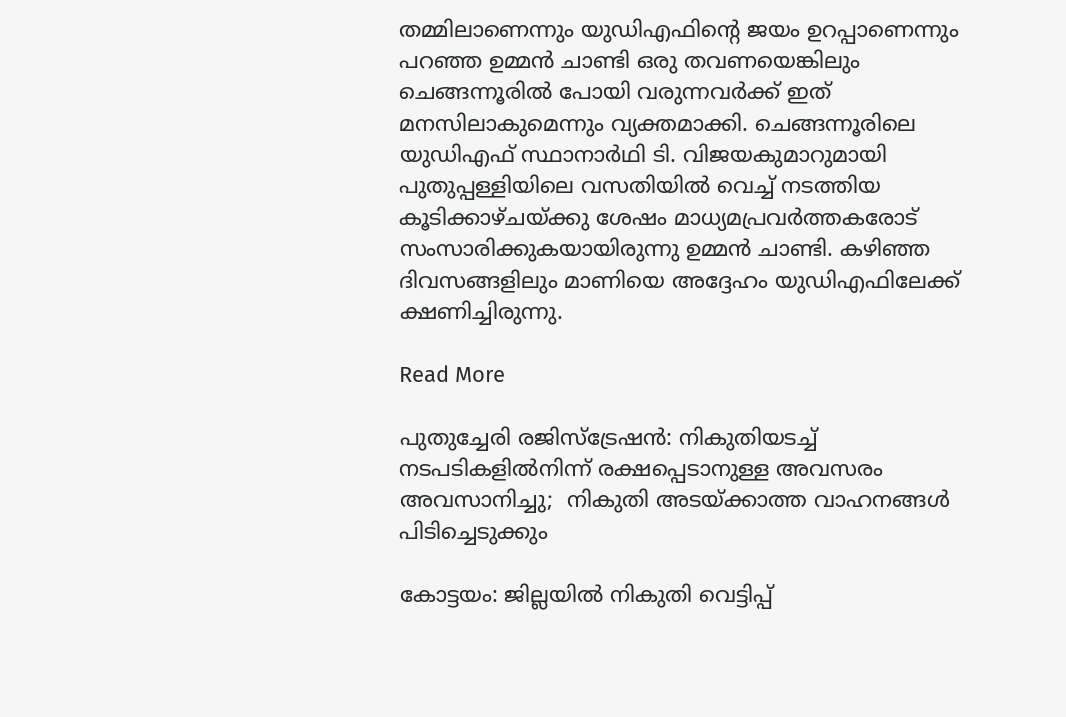തമ്മിലാണെന്നും യുഡിഎഫിന്‍റെ ജയം ഉറപ്പാണെന്നും പറഞ്ഞ ഉമ്മൻ ചാണ്ടി ഒരു തവണയെങ്കിലും ചെങ്ങന്നൂരില്‍ പോയി വരുന്നവര്‍ക്ക് ഇത് മനസിലാകുമെന്നും വ്യക്തമാക്കി. ചെങ്ങന്നൂരിലെ യുഡിഎഫ് സ്ഥാനാര്‍ഥി ടി. വിജയകുമാറുമായി പുതുപ്പള്ളിയിലെ വസതിയില്‍ വെച്ച് നടത്തിയ കൂടിക്കാഴ്ചയ്ക്കു ശേഷം മാധ്യമപ്രവര്‍ത്തകരോട് സംസാരിക്കുകയായിരുന്നു ഉമ്മൻ ചാണ്ടി. കഴിഞ്ഞ ദിവസങ്ങളിലും മാണിയെ അദ്ദേഹം യുഡിഎഫിലേക്ക് ക്ഷണിച്ചിരുന്നു.

Read More

പുതുച്ചേരി രജിസ്ട്രേഷൻ: നികുതിയടച്ച് നടപടികളിൽനിന്ന് രക്ഷപ്പെടാനുള്ള അവസരം  അവസാനിച്ചു;  നികുതി അടയ്ക്കാത്ത വാഹനങ്ങൾ പിടിച്ചെടുക്കും

കോട്ടയം: ജില്ലയിൽ നികുതി വെട്ടിപ്പ്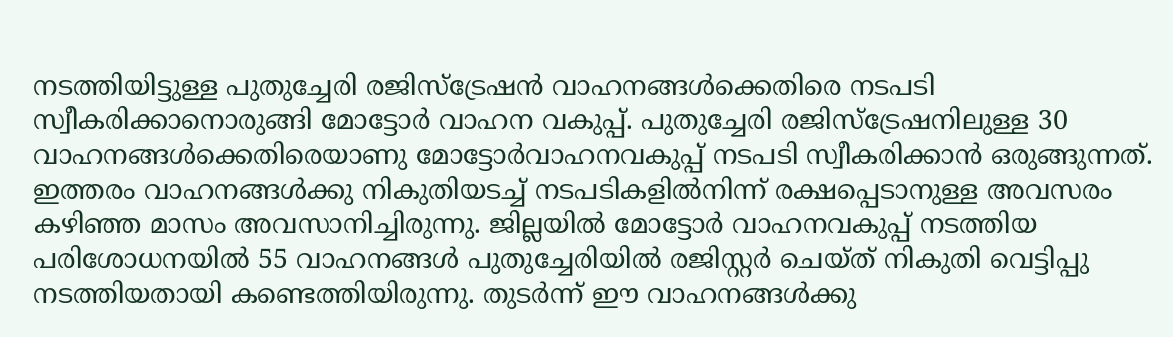നടത്തിയിട്ടുള്ള പുതുച്ചേരി രജിസ്ട്രേഷൻ വാഹനങ്ങൾക്കെതിരെ നടപടി സ്വീകരിക്കാനൊരുങ്ങി മോട്ടോർ വാഹന വകുപ്പ്. പുതുച്ചേരി രജിസ്ട്രേഷനിലുള്ള 30 വാഹനങ്ങൾക്കെതിരെയാണു മോട്ടോർവാഹനവകുപ്പ് നടപടി സ്വീകരിക്കാൻ ഒരുങ്ങുന്നത്. ഇത്തരം വാഹനങ്ങൾക്കു നികുതിയടച്ച് നടപടികളിൽനിന്ന് രക്ഷപ്പെടാനുള്ള അവസരം കഴിഞ്ഞ മാസം അവസാനിച്ചിരുന്നു. ജില്ലയിൽ മോട്ടോർ വാഹനവകുപ്പ് നടത്തിയ പരിശോധനയിൽ 55 വാഹനങ്ങൾ പുതുച്ചേരിയിൽ രജിസ്റ്റർ ചെയ്ത് നികുതി വെട്ടിപ്പു നടത്തിയതായി കണ്ടെത്തിയിരുന്നു. തുടർന്ന് ഈ വാഹനങ്ങൾക്കു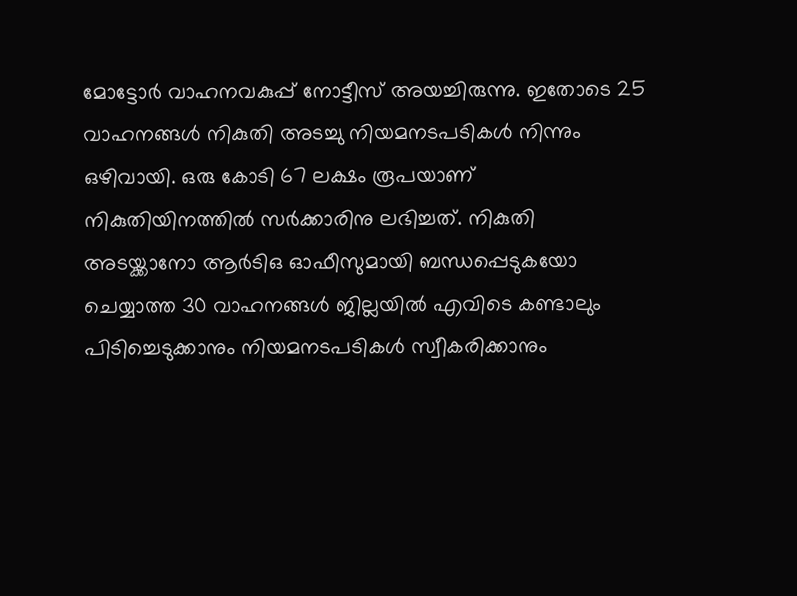മോട്ടോർ വാഹനവകുപ്പ് നോട്ടീസ് അയച്ചിരുന്നു. ഇതോടെ 25 വാഹനങ്ങൾ നികുതി അടച്ചു നിയമനടപടികൾ നിന്നും ഒഴിവായി. ഒരു കോടി 67 ലക്ഷം രൂപയാണ് നികുതിയിനത്തിൽ സർക്കാരിനു ലഭിച്ചത്. നികുതി അടയ്ക്കാനോ ആർടിഒ ഓഫീസുമായി ബന്ധപ്പെടുകയോ ചെയ്യാത്ത 30 വാഹനങ്ങൾ ജില്ലയിൽ എവിടെ കണ്ടാലും പിടിച്ചെടുക്കാനും നിയമനടപടികൾ സ്വീകരിക്കാനും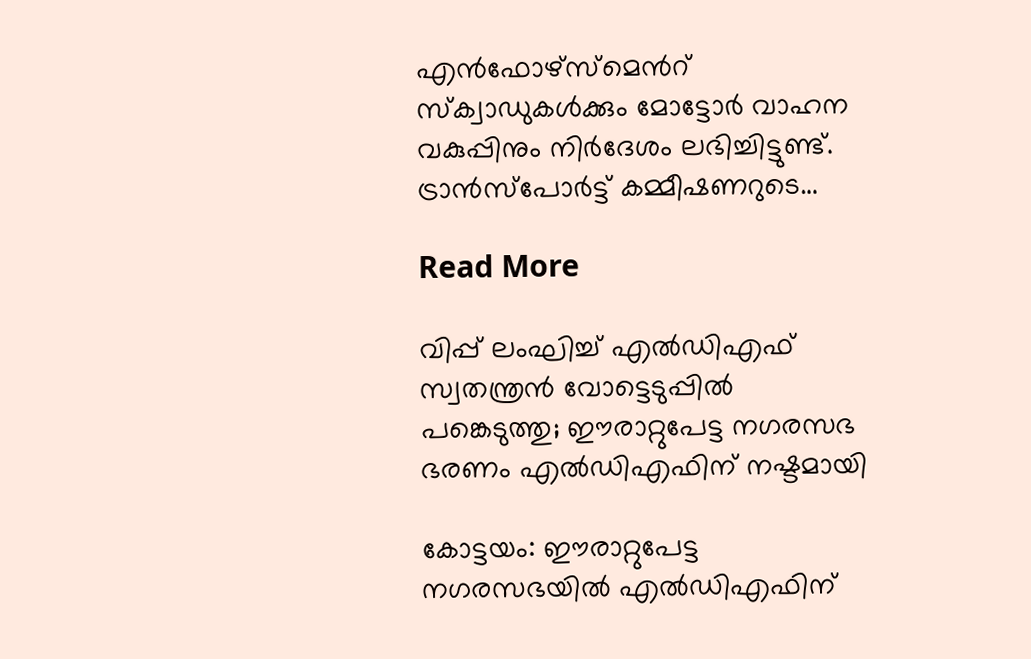എൻഫോഴ്സ്മെന്‍റ് സ്ക്വാഡുകൾക്കും മോട്ടോർ വാഹന വകുപ്പിനും നിർദേശം ലഭിച്ചിട്ടുണ്ട്. ട്രാൻസ്പോർട്ട് കമ്മീഷണറുടെ…

Read More

വിപ്പ് ലംഘിച്ച് എൽഡിഎഫ് സ്വതന്ത്രൻ വോട്ടെടുപ്പിൽ പങ്കെടുത്തു; ഈരാറ്റുപേട്ട നഗരസഭ ഭരണം എൽഡിഎഫിന് നഷ്ടമായി

കോട്ടയം: ഈരാറ്റുപേട്ട നഗരസഭയിൽ എൽഡിഎഫിന്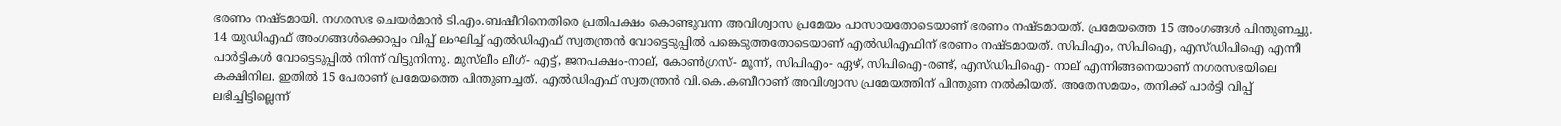ഭരണം നഷ്ടമായി. നഗരസഭ ചെയർമാൻ ടി.എം.ബഷീറിനെതിരെ പ്രതിപക്ഷം കൊണ്ടുവന്ന അവിശ്വാസ പ്രമേയം പാസായതോടെയാണ് ഭരണം നഷ്ടമായത്. പ്രമേയത്തെ 15 അംഗങ്ങൾ പിന്തുണച്ചു. 14 യുഡിഎഫ് അംഗങ്ങൾക്കൊപ്പം വിപ്പ് ലംഘിച്ച് എൽഡിഎഫ് സ്വതന്ത്രൻ വോട്ടെടുപ്പിൽ പങ്കെടുത്തതോടെയാണ് എൽഡിഎഫിന് ഭരണം നഷ്ടമായത്. സിപിഎം, സിപിഐ, എസ്ഡിപിഐ എന്നീ പാർട്ടികൾ വോട്ടെടുപ്പിൽ നിന്ന് വിട്ടുനിന്നു. മുസ്‌ലീം ലീഗ്- എട്ട്, ജനപക്ഷം-നാല്, കോൺഗ്രസ്- മൂന്ന്, സിപിഎം- ഏഴ്, സിപിഐ-രണ്ട്, എസ്ഡിപിഐ- നാല് എന്നിങ്ങനെയാണ് നഗരസഭയിലെ കക്ഷിനില. ഇതിൽ 15 പേരാണ് പ്രമേയത്തെ പിന്തുണച്ചത്. എൽഡിഎഫ് സ്വതന്ത്രൻ വി.കെ.കബീറാണ് അവിശ്വാസ പ്രമേയത്തിന് പിന്തുണ നൽകിയത്. അതേസമയം, തനിക്ക് പാർട്ടി വിപ്പ് ലഭിച്ചിട്ടില്ലെന്ന്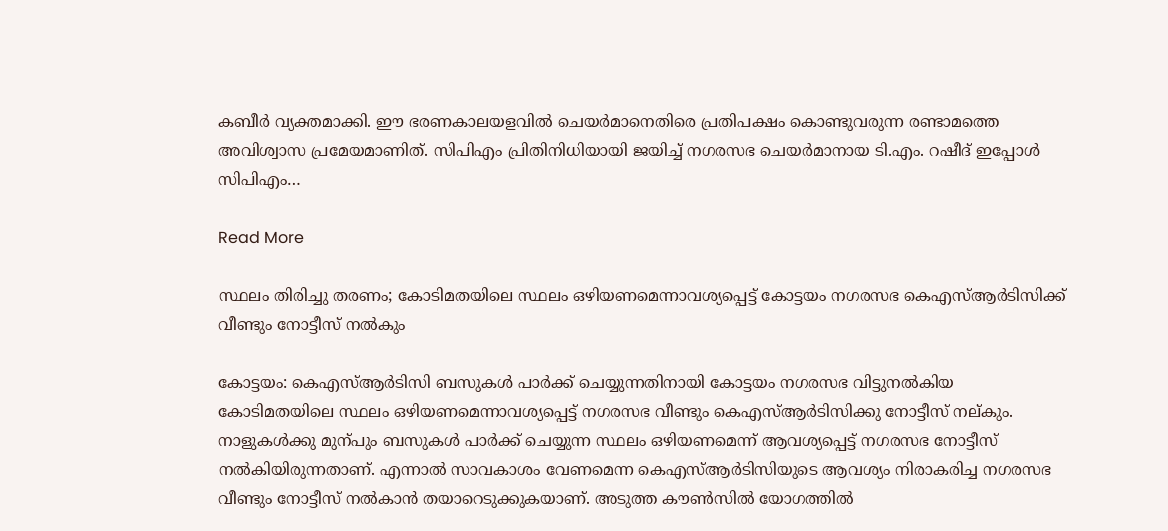കബീർ വ്യക്തമാക്കി. ഈ ഭരണകാലയളവിൽ ചെയർമാനെതിരെ പ്രതിപക്ഷം കൊണ്ടുവരുന്ന രണ്ടാമത്തെ അവിശ്വാസ പ്രമേയമാണിത്. സിപിഎം പ്രിതിനിധിയായി ജയിച്ച് നഗരസഭ ചെയർമാനായ ടി.എം. റഷീദ് ഇപ്പോൾ സിപിഎം…

Read More

സ്ഥലം തിരിച്ചു തരണം; കോടിമതയിലെ സ്ഥലം ഒഴിയണമെന്നാവശ്യപ്പെട്ട് കോട്ടയം നഗരസഭ കെഎസ്ആർടിസിക്ക് വീണ്ടും നോട്ടീസ് നൽകും

കോട്ടയം: കെഎസ്ആർടിസി ബസുകൾ പാർക്ക് ചെയ്യുന്നതിനായി കോട്ടയം നഗരസഭ വിട്ടുനൽകിയ കോടിമതയിലെ സ്ഥലം ഒഴിയണമെന്നാവശ്യപ്പെട്ട് നഗരസഭ വീണ്ടും കെഎസ്ആർടിസിക്കു നോട്ടീസ് നല്കും. നാളുകൾക്കു മുന്പും ബസുകൾ പാർക്ക് ചെയ്യുന്ന സ്ഥലം ഒഴിയണമെന്ന് ആവശ്യപ്പെട്ട് നഗരസഭ നോട്ടീസ് നൽകിയിരുന്നതാണ്. എന്നാൽ സാവകാശം വേണമെന്ന കെഎസ്ആർടിസിയുടെ ആവശ്യം നിരാകരിച്ച നഗരസഭ വീണ്ടും നോട്ടീസ് നൽകാൻ തയാറെടുക്കുകയാണ്. അടുത്ത കൗണ്‍സിൽ യോഗത്തിൽ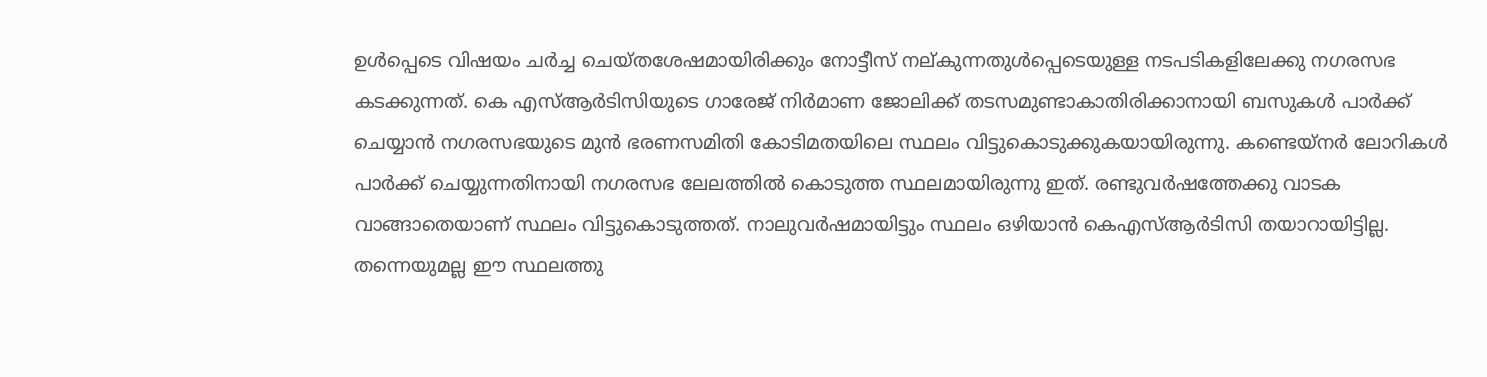ഉൾപ്പെടെ വിഷയം ചർച്ച ചെയ്തശേഷമായിരിക്കും നോട്ടീസ് നല്കുന്നതുൾപ്പെടെയുള്ള നടപടികളിലേക്കു നഗരസഭ കടക്കുന്നത്. കെ എസ്ആർടിസിയുടെ ഗാരേജ് നിർമാണ ജോലിക്ക് തടസമുണ്ടാകാതിരിക്കാനായി ബസുകൾ പാർക്ക് ചെയ്യാൻ നഗരസഭയുടെ മുൻ ഭരണസമിതി കോടിമതയിലെ സ്ഥലം വിട്ടുകൊടുക്കുകയായിരുന്നു. കണ്ടെയ്നർ ലോറികൾ പാർക്ക് ചെയ്യുന്നതിനായി നഗരസഭ ലേലത്തിൽ കൊടുത്ത സ്ഥലമായിരുന്നു ഇത്. രണ്ടുവർഷത്തേക്കു വാടക വാങ്ങാതെയാണ് സ്ഥലം വിട്ടുകൊടുത്തത്. നാലുവർഷമായിട്ടും സ്ഥലം ഒഴിയാൻ കെഎസ്ആർടിസി തയാറായിട്ടില്ല. തന്നെയുമല്ല ഈ സ്ഥലത്തു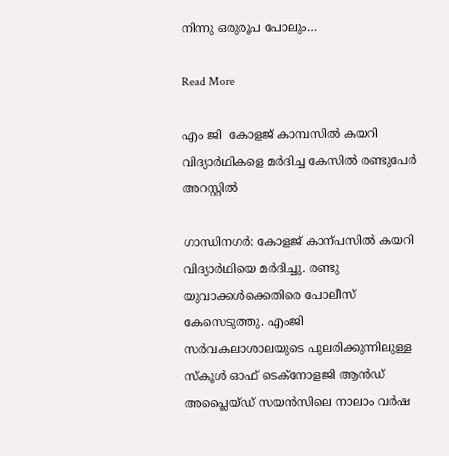നിന്നു ഒരുരൂപ പോലും…

Read More

എം ജി  കോളജ് കാമ്പസിൽ കയറി വിദ്യാർഥികളെ മർദിച്ച കേസിൽ രണ്ടുപേർ അറസ്റ്റിൽ

ഗാന്ധിനഗർ: കോളജ് കാന്പസിൽ കയറി വിദ്യാർഥിയെ മർദിച്ചു. രണ്ടു യുവാക്കൾക്കെതിരെ പോലീസ് കേസെടുത്തു. എംജി സർവകലാശാലയുടെ പുലരിക്കുന്നിലുള്ള സ്കൂൾ ഓഫ് ടെക്നോളജി ആൻഡ് അപ്ലൈയ്ഡ് സയൻസിലെ നാലാം വർഷ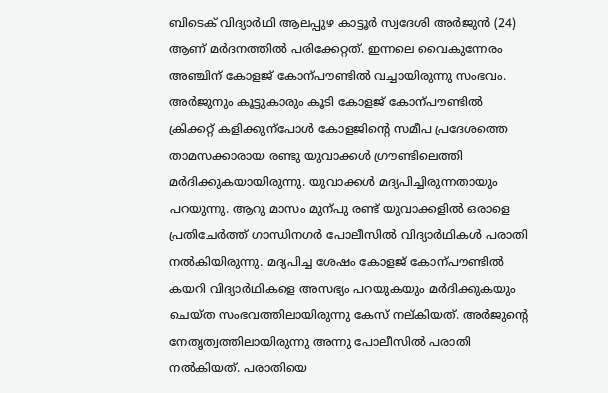ബിടെക് വിദ്യാർഥി ആലപ്പുഴ കാട്ടൂർ സ്വദേശി അർജുൻ (24) ആണ് മർദനത്തിൽ പരിക്കേറ്റത്. ഇന്നലെ വൈകുന്നേരം അഞ്ചിന് കോളജ് കോന്പൗണ്ടിൽ വച്ചായിരുന്നു സംഭവം. അർജുനും കൂട്ടുകാരും കൂടി കോളജ് കോന്പൗണ്ടിൽ ക്രിക്കറ്റ് കളിക്കുന്പോൾ കോളജിന്‍റെ സമീപ പ്രദേശത്തെ താമസക്കാരായ രണ്ടു യുവാക്കൾ ഗ്രൗണ്ടിലെത്തി മർദിക്കുകയായിരുന്നു. യുവാക്കൾ മദ്യപിച്ചിരുന്നതായും പറയുന്നു. ആറു മാസം മുന്പു രണ്ട് യുവാക്കളിൽ ഒരാളെ പ്രതിചേർത്ത് ഗാന്ധിനഗർ പോലീസിൽ വിദ്യാർഥികൾ പരാതി നൽകിയിരുന്നു. മദ്യപിച്ച ശേഷം കോളജ് കോന്പൗണ്ടിൽ കയറി വിദ്യാർഥികളെ അസഭ്യം പറയുകയും മർദിക്കുകയും ചെയ്ത സംഭവത്തിലായിരുന്നു കേസ് നല്കിയത്. അർജുന്‍റെ നേതൃത്വത്തിലായിരുന്നു അന്നു പോലീസിൽ പരാതി നൽകിയത്. പരാതിയെ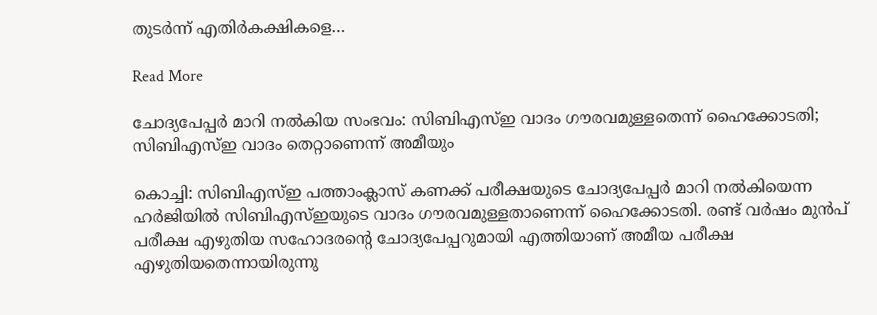തുടർന്ന് എതിർകക്ഷികളെ…

Read More

ചോദ്യപേപ്പർ മാറി നൽകിയ സംഭവം: സിബിഎസ്ഇ വാദം ഗൗരവമുള്ളതെന്ന് ഹൈക്കോടതി; സിബിഎസ്ഇ വാദം തെറ്റാണെന്ന് അമീയും

കൊച്ചി: സിബിഎസ്ഇ പത്താംക്ലാസ് കണക്ക് പരീക്ഷയുടെ ചോദ്യപേപ്പർ മാറി നൽകിയെന്ന ഹർജിയിൽ സിബിഎസ്ഇയുടെ വാദം ഗൗരവമുള്ളതാണെന്ന് ഹൈക്കോടതി. രണ്ട് വർഷം മുൻപ് പരീക്ഷ എഴുതിയ സഹോദരന്‍റെ ചോദ്യപേപ്പറുമായി എത്തിയാണ് അമീയ പരീക്ഷ എഴുതിയതെന്നായിരുന്നു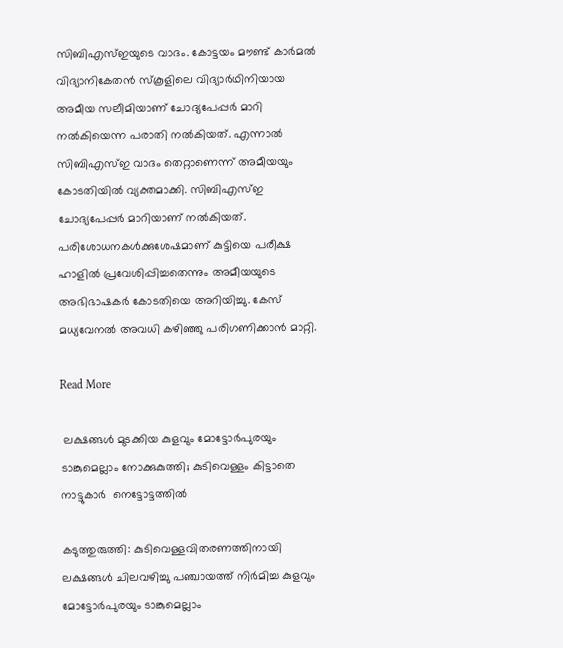സിബിഎസ്ഇയുടെ വാദം. കോട്ടയം മൗണ്ട് കാർമൽ വിദ്യാനികേതൻ സ്കൂളിലെ വിദ്യാർഥിനിയായ അമീയ സലീമിയാണ് ചോദ്യപേപ്പർ മാറി നൽകിയെന്ന പരാതി നൽകിയത്. എന്നാൽ സിബിഎസ്ഇ വാദം തെറ്റാണെന്ന് അമീയയും കോടതിയിൽ വ്യക്തമാക്കി. സിബിഎസ്ഇ ചോദ്യപേപ്പർ മാറിയാണ് നൽകിയത്. പരിശോധനകൾക്കുശേഷമാണ് കുട്ടിയെ പരീക്ഷ ഹാളിൽ പ്രവേശിപ്പിച്ചതെന്നും അമീയയുടെ അഭിഭാഷകർ കോടതിയെ അറിയിച്ചു. കേസ് മധ്യവേനൽ അവധി കഴിഞ്ഞു പരിഗണിക്കാൻ മാറ്റി.

Read More

 ലക്ഷങ്ങൾ മുടക്കിയ കുളവും മോട്ടോർപുരയും ടാങ്കുമെല്ലാം നോക്കുകുത്തി; കുടിവെള്ളം കിട്ടാതെ നാട്ടുകാർ  നെട്ടോട്ടത്തിൽ

കടുത്തുരുത്തി: കുടിവെള്ളവിതരണത്തിനായി ലക്ഷങ്ങൾ ചിലവഴിച്ചു പഞ്ചായത്ത് നിർമിച്ച കുളവും മോട്ടോർപുരയും ടാങ്കുമെല്ലാം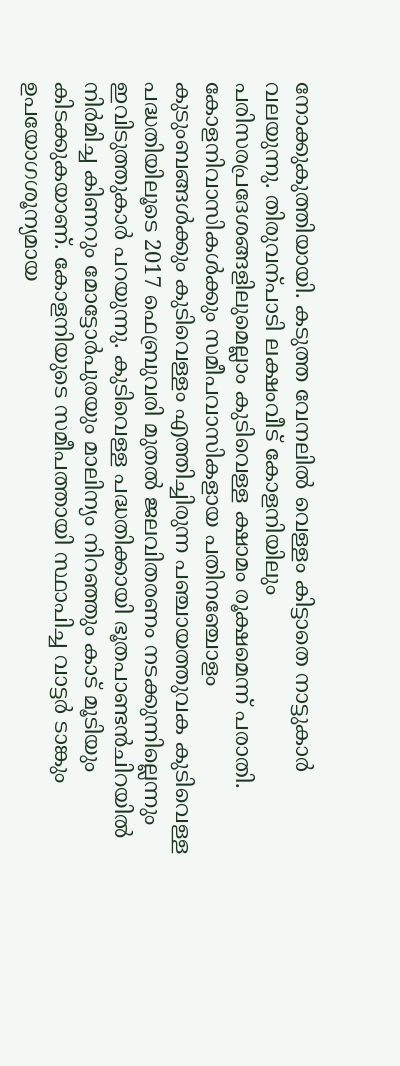നോക്കുകുത്തിയായി. കടുത്ത വേനലിൽ വെള്ളം കിട്ടാതെ നാട്ടുകാർ വലയുന്നു. തിരുവന്പാടി ലക്ഷംവീട് കോളനിയിലും പരിസരപ്രദേശങ്ങളിലുമെല്ലാം കുടിവെള്ള ക്ഷാമം രൂക്ഷമെന്ന് പരാതി. കോളനിവാസികൾക്കും സമീപവാസികളായ പതിനഞ്ചോളം കുടുംബങ്ങൾക്കും കുടിവെള്ളം എത്തിച്ചിരുന്ന പഞ്ചായത്തുവക കുടിവെള്ള പദ്ധതിയിലൂടെ 2017 ഫെബ്രുവരി മുതൽ ജലവിതരണം നടക്കുന്നില്ലെന്നും ഇവിടുത്തുകാർ പറയുന്നു. കുടിവെള്ള പദ്ധതിക്കായി ഭൂതപാണ്ടൻചിറയിൽ നിർമിച്ച കിണറും മോട്ടോർപുരയും മാലിന്യം നിറഞ്ഞും കാട് മൂടിയും കിടക്കുകയാണ്. കോളനിയുടെ സമീപത്തായി സ്ഥാപിച്ച വാട്ടർ ടാങ്കും ഉപയോഗശൂന്യമായ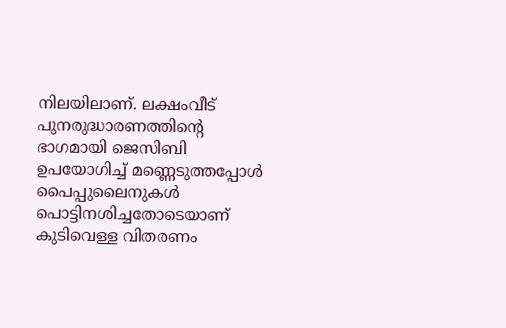നിലയിലാണ്. ലക്ഷംവീട് പുനരുദ്ധാരണത്തിന്‍റെ ഭാഗമായി ജെസിബി ഉപയോഗിച്ച് മണ്ണെടുത്തപ്പോൾ പൈപ്പുലൈനുകൾ പൊട്ടിനശിച്ചതോടെയാണ് കുടിവെള്ള വിതരണം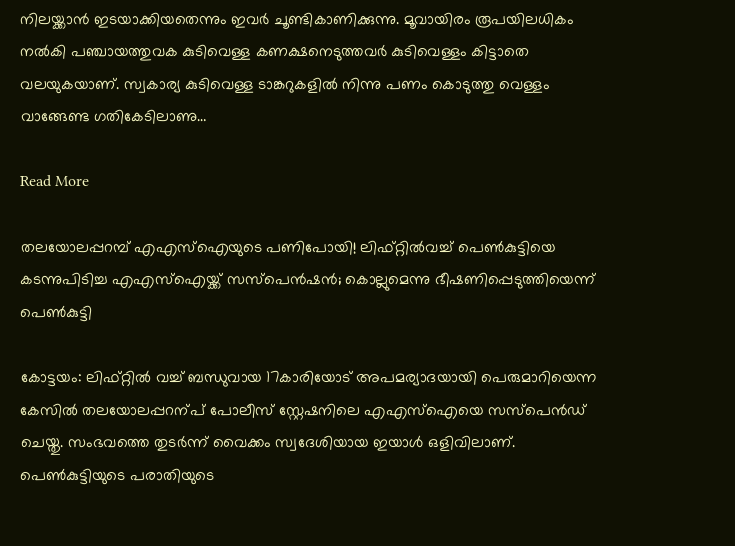നിലയ്ക്കാൻ ഇടയാക്കിയതെന്നും ഇവർ ചൂണ്ടികാണിക്കുന്നു. മൂവായിരം രൂപയിലധികം നൽകി പഞ്ചായത്തുവക കുടിവെള്ള കണക്ഷനെടുത്തവർ കുടിവെള്ളം കിട്ടാതെ വലയുകയാണ്. സ്വകാര്യ കുടിവെള്ള ടാങ്കറുകളിൽ നിന്നു പണം കൊടുത്തു വെള്ളം വാങ്ങേണ്ട ഗതികേടിലാണു…

Read More

തലയോലപ്പറമ്പ് എഎസ്‌ഐയുടെ പണിപോയി! ലിഫ്റ്റില്‍വച്ച് പെണ്‍കുട്ടിയെ കടന്നുപിടിച്ച എഎസ്‌ഐയ്ക്ക് സസ്‌പെന്‍ഷന്‍; കൊല്ലുമെന്നു ഭീഷണിപ്പെടുത്തിയെന്ന് പെണ്‍കുട്ടി

കോട്ടയം: ലിഫ്റ്റിൽ വച്ച് ബന്ധുവായ 17കാരിയോട് അപമര്യാദയായി പെരുമാറിയെന്ന കേസിൽ തലയോലപ്പറന്പ് പോലീസ് സ്റ്റേഷനിലെ എഎസ്ഐയെ സസ്പെൻഡ് ചെയ്തു. സംഭവത്തെ തുടർന്ന് വൈക്കം സ്വദേശിയായ ഇയാൾ ഒളിവിലാണ്. പെണ്‍കുട്ടിയുടെ പരാതിയുടെ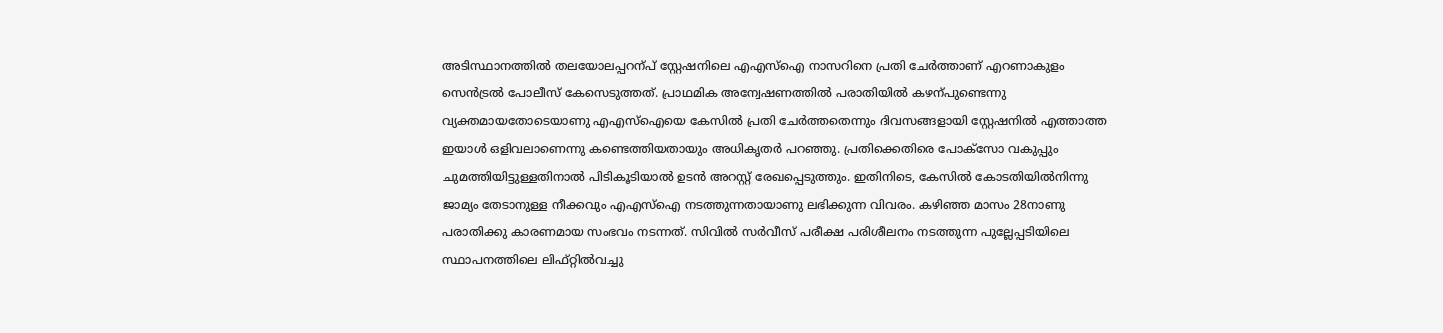അടിസ്ഥാനത്തിൽ തലയോലപ്പറന്പ് സ്റ്റേഷനിലെ എഎസ്ഐ നാസറിനെ പ്രതി ചേർത്താണ് എറണാകുളം സെൻട്രൽ പോലീസ് കേസെടുത്തത്. പ്രാഥമിക അന്വേഷണത്തിൽ പരാതിയിൽ കഴന്പുണ്ടെന്നു വ്യക്തമായതോടെയാണു എഎസ്ഐയെ കേസിൽ പ്രതി ചേർത്തതെന്നും ദിവസങ്ങളായി സ്റ്റേഷനിൽ എത്താത്ത ഇയാൾ ഒളിവലാണെന്നു കണ്ടെത്തിയതായും അധികൃതർ പറഞ്ഞു. പ്രതിക്കെതിരെ പോക്സോ വകുപ്പും ചുമത്തിയിട്ടുള്ളതിനാൽ പിടികൂടിയാൽ ഉടൻ അറസ്റ്റ് രേഖപ്പെടുത്തും. ഇതിനിടെ, കേസിൽ കോടതിയിൽനിന്നു ജാമ്യം തേടാനുള്ള നീക്കവും എഎസ്ഐ നടത്തുന്നതായാണു ലഭിക്കുന്ന വിവരം. കഴിഞ്ഞ മാസം 28നാണു പരാതിക്കു കാരണമായ സംഭവം നടന്നത്. സിവിൽ സർവീസ് പരീക്ഷ പരിശീലനം നടത്തുന്ന പുല്ലേപ്പടിയിലെ സ്ഥാപനത്തിലെ ലിഫ്റ്റിൽവച്ചു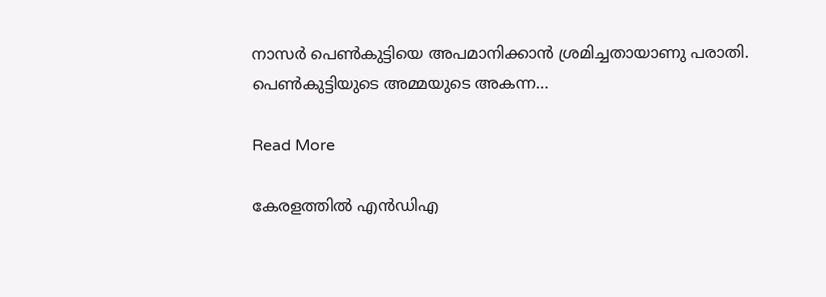നാസർ പെണ്‍കുട്ടിയെ അപമാനിക്കാൻ ശ്രമിച്ചതായാണു പരാതി. പെണ്‍കുട്ടിയുടെ അമ്മയുടെ അകന്ന…

Read More

കേരളത്തിൽ എൻഡിഎ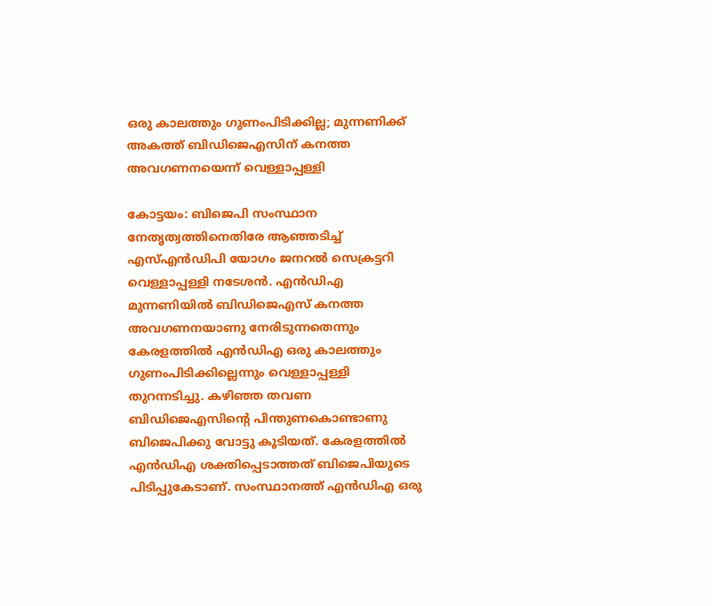ഒരു കാലത്തും ഗുണംപിടിക്കില്ല; മുന്നണിക്ക് അകത്ത് ബിഡിജെഎസിന് കനത്ത അവഗണനയെന്ന് വെള്ളാപ്പള്ളി

കോട്ടയം: ബിജെപി സംസ്ഥാന നേതൃത്വത്തിനെതിരേ ആഞ്ഞടിച്ച് എസ്എൻഡിപി യോഗം ജനറൽ സെക്രട്ടറി വെള്ളാപ്പള്ളി നടേശൻ. എൻഡിഎ മുന്നണിയിൽ ബിഡിജെഎസ്‌ കനത്ത അവഗണനയാണു നേരിടുന്നതെന്നും കേരളത്തിൽ എൻഡിഎ ഒരു കാലത്തും ഗുണംപിടിക്കില്ലെന്നും വെള്ളാപ്പള്ളി തുറന്നടിച്ചു. കഴിഞ്ഞ തവണ ബിഡിജെഎസിന്‍റെ പിന്തുണകൊണ്ടാണു ബിജെപിക്കു വോട്ടു കൂടിയത്. കേരളത്തിൽ എൻഡിഎ ശക്തിപ്പെടാത്തത് ബിജെപിയുടെ പിടിപ്പുകേടാണ്. സംസ്ഥാനത്ത് എൻഡിഎ ഒരു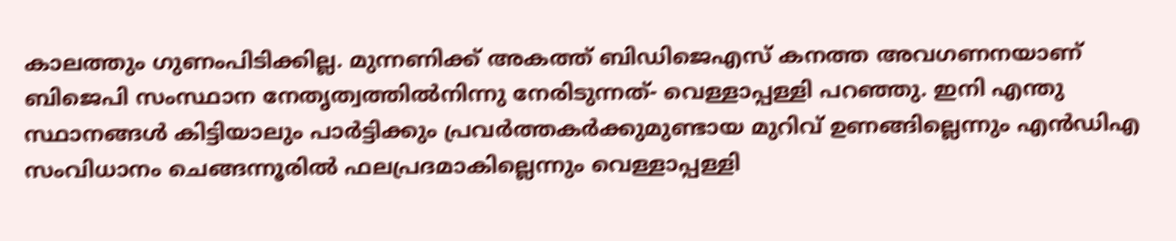കാലത്തും ഗുണംപിടിക്കില്ല. മുന്നണിക്ക് അകത്ത് ബിഡിജെഎസ്‌ കനത്ത അവഗണനയാണ് ബിജെപി സംസ്ഥാന നേതൃത്വത്തിൽനിന്നു നേരിടുന്നത്- വെള്ളാപ്പള്ളി പറഞ്ഞു. ഇനി എന്തു സ്ഥാനങ്ങൾ കിട്ടിയാലും പാർട്ടിക്കും പ്രവർത്തകർക്കുമുണ്ടായ മുറിവ് ഉണങ്ങില്ലെന്നും എൻഡിഎ സംവിധാനം ചെങ്ങന്നൂരിൽ ഫലപ്രദമാകില്ലെന്നും വെള്ളാപ്പള്ളി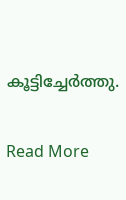കൂട്ടിച്ചേർത്തു.

Read More